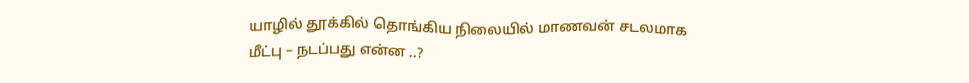யாழில் தூக்கில் தொங்கிய நிலையில் மாணவன் சடலமாக மீட்பு – நடப்பது என்ன ..?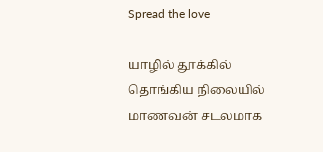Spread the love

யாழில் தூக்கில் தொங்கிய நிலையில் மாணவன் சடலமாக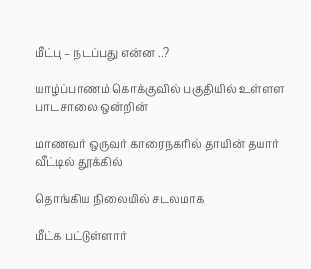மீட்பு – நடப்பது என்ன ..?

யாழ்ப்பாணம் கொக்குவில் பகுதியில் உள்ளள பாடசாலை ஒன்றின்

மாணவர் ஒருவர் காரைநகரில் தாயின் தயார் வீட்டில் தூக்கில்

தொங்கிய நிலையில் சடலமாக

மீட்க பட்டுள்ளார்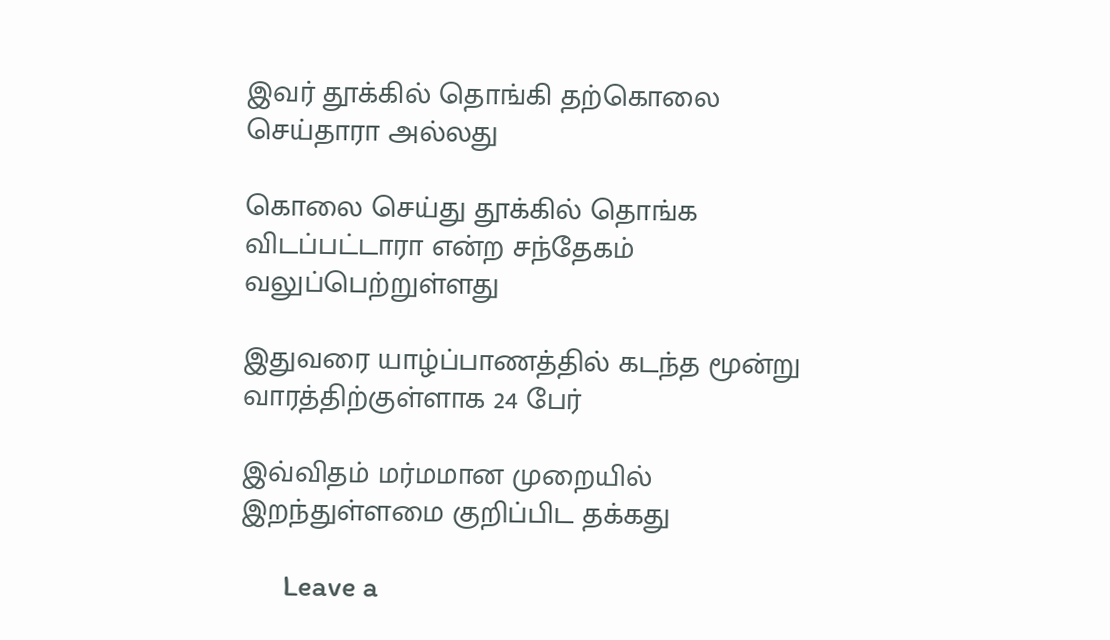இவர் தூக்கில் தொங்கி தற்கொலை செய்தாரா அல்லது

கொலை செய்து தூக்கில் தொங்க விடப்பட்டாரா என்ற சந்தேகம் வலுப்பெற்றுள்ளது

இதுவரை யாழ்ப்பாணத்தில் கடந்த மூன்று வாரத்திற்குள்ளாக 24 பேர்

இவ்விதம் மர்மமான முறையில் இறந்துள்ளமை குறிப்பிட தக்கது

      Leave a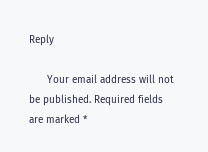Reply

      Your email address will not be published. Required fields are marked *